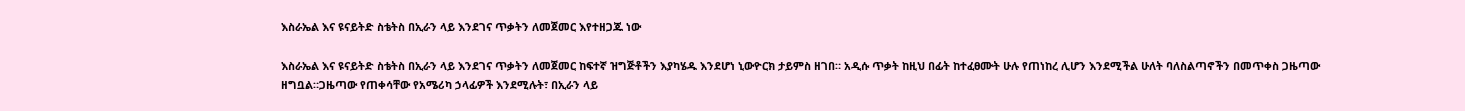እስራኤል እና ዩናይትድ ስቴትስ በኢራን ላይ እንደገና ጥቃትን ለመጀመር እየተዘጋጁ ነው

እስራኤል እና ዩናይትድ ስቴትስ በኢራን ላይ እንደገና ጥቃትን ለመጀመር ከፍተኛ ዝግጅቶችን እያካሄዱ እንደሆነ ኒውዮርክ ታይምስ ዘገበ። አዲሱ ጥቃት ከዚህ በፊት ከተፈፀሙት ሁሉ የጠነከረ ሊሆን እንደሚችል ሁለት ባለስልጣኖችን በመጥቀስ ጋዜጣው ዘግቧል።ጋዜጣው የጠቀሳቸው የአሜሪካ ኃላፊዎች እንደሚሉት፣ በኢራን ላይ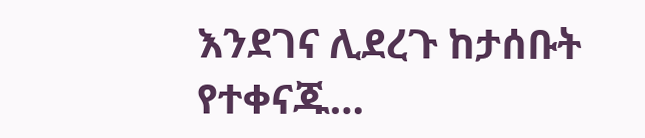እንደገና ሊደረጉ ከታሰቡት የተቀናጁ…